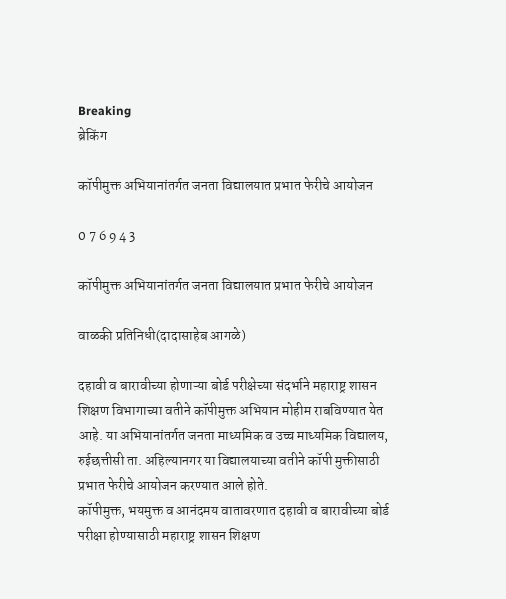Breaking
ब्रेकिंग

कॉपीमुक्त अभियानांतर्गत जनता विद्यालयात प्रभात फेरीचे आयोजन

0 7 6 9 4 3

कॉपीमुक्त अभियानांतर्गत जनता विद्यालयात प्रभात फेरीचे आयोजन

वाळकी प्रतिनिधी(दादासाहेब आगळे)

दहावी व बारावीच्या होणाऱ्या बोर्ड परीक्षेच्या संदर्भाने महाराष्ट्र शासन शिक्षण विभागाच्या वतीने कॉपीमुक्त अभियान मोहीम राबविण्यात येत आहे. या अभियानांतर्गत जनता माध्यमिक व उच्च माध्यमिक विद्यालय, रुईछत्तीसी ता. अहिल्यानगर या विद्यालयाच्या वतीने कॉपी मुक्तीसाठी प्रभात फेरीचे आयोजन करण्यात आले होते.
कॉपीमुक्त, भयमुक्त व आनंदमय वातावरणात दहावी व बारावीच्या बोर्ड परीक्षा होण्यासाठी महाराष्ट्र शासन शिक्षण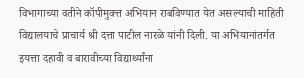विभागाच्या वतीने कॉपीमुक्त्त अभियान राबविण्यात येत असल्याची माहिती विद्यालयाचे प्राचार्य श्री दत्ता पाटील नारळे यांनी दिली. या अभियानांतर्गत इयत्ता दहावी व बारावीच्या विद्यार्थ्यांना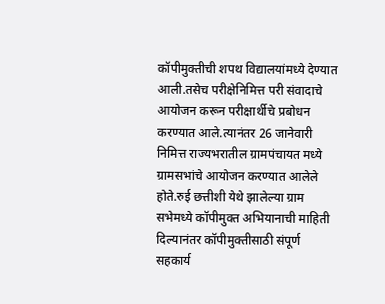कॉपीमुक्तीची शपथ विद्यालयांमध्ये देण्यात आली.तसेच परीक्षेनिमित्त परी संवादाचे आयोजन करून परीक्षार्थीचे प्रबोधन करण्यात आले.त्यानंतर 26 जानेवारी निमित्त राज्यभरातील ग्रामपंचायत मध्ये ग्रामसभांचे आयोजन करण्यात आलेले होते.रुई छत्तीशी येथे झालेल्या ग्राम सभेमध्ये कॉपीमुक्त अभियानाची माहिती दिल्यानंतर कॉपीमुक्तीसाठी संपूर्ण सहकार्य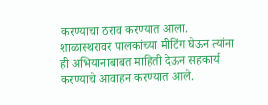करण्याचा ठराव करण्यात आला.
शाळास्थरावर पालकांच्या मीटिंग घेऊन त्यांना ही अभियानाबाबत माहिती देऊन सहकार्य करण्याचे आवाहन करण्यात आले.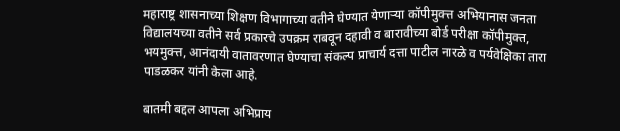महाराष्ट्र शासनाच्या शिक्षण विभागाच्या वतीने घेण्यात येणाऱ्या कॉपीमुक्त्त अभियानास जनता विद्यालयच्या वतीने सर्व प्रकारचे उपक्रम राबवून दहावी व बारावीच्या बोर्ड परीक्षा कॉपीमुक्त, भयमुक्त्त, आनंदायी वातावरणात घेण्याचा संकल्प प्राचार्य दत्ता पाटील नारळे व पर्यवेक्षिका तारा पाडळकर यांनी केला आहे.

बातमी बद्दल आपला अभिप्राय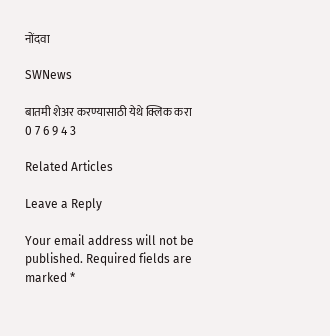नोंदवा

SWNews

बातमी शेअर करण्यासाठी येथे क्लिक करा
0 7 6 9 4 3

Related Articles

Leave a Reply

Your email address will not be published. Required fields are marked *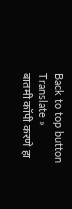Back to top button
Translate »
बातमी कॉपी करणे हा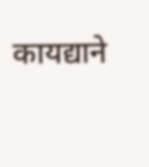कायद्याने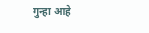गुन्हा आहे